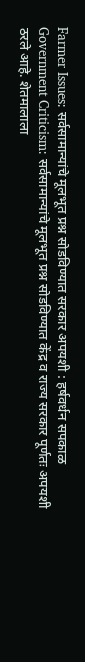Farmer Issues: सर्वसामान्यांचे मूलभूत प्रश्न सोडविण्यात सरकार अपयशी : हर्षवर्धन सपकाळ
Government Criticism: सर्वसामान्यांचे मूलभूत प्रश्न सोडविण्यात केंद्र व राज्य सरकार पूर्णतः अपयशी ठरले आहे. शेतमालाला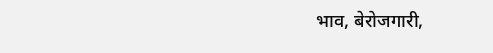भाव, बेरोजगारी,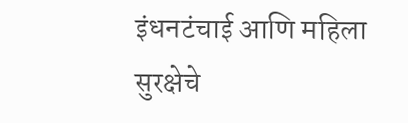इंधनटंचाई आणि महिला सुरक्षेचे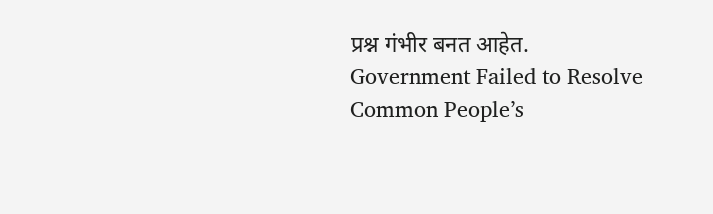प्रश्न गंभीर बनत आहेत.
Government Failed to Resolve Common People’s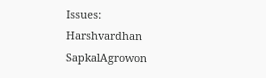Issues: Harshvardhan SapkalAgrowon